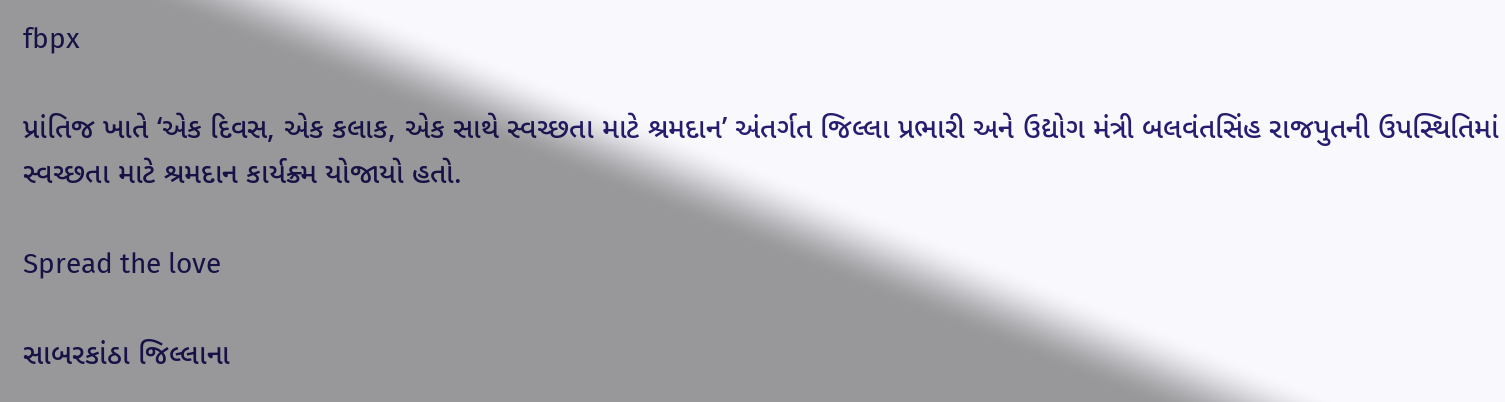fbpx

પ્રાંતિજ ખાતે ‘એક દિવસ, એક કલાક, એક સાથે સ્વચ્છતા માટે શ્રમદાન’ અંતર્ગત જિલ્લા પ્રભારી અને ઉદ્યોગ મંત્રી બલવંતસિંહ રાજપુતની ઉપસ્થિતિમાં સ્વચ્છતા માટે શ્રમદાન કાર્યક્ર્મ યોજાયો હતો.

Spread the love

સાબરકાંઠા જિલ્લાના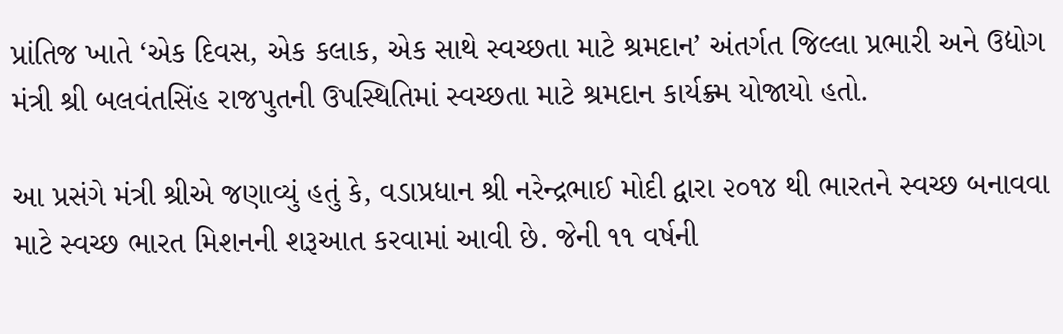પ્રાંતિજ ખાતે ‘એક દિવસ, એક કલાક, એક સાથે સ્વચ્છતા માટે શ્રમદાન’ અંતર્ગત જિલ્લા પ્રભારી અને ઉદ્યોગ મંત્રી શ્રી બલવંતસિંહ રાજપુતની ઉપસ્થિતિમાં સ્વચ્છતા માટે શ્રમદાન કાર્યક્ર્મ યોજાયો હતો.

આ પ્રસંગે મંત્રી શ્રીએ જણાવ્યું હતું કે, વડાપ્રધાન શ્રી નરેન્દ્રભાઈ મોદી દ્વારા ૨૦૧૪ થી ભારતને સ્વચ્છ બનાવવા માટે સ્વચ્છ ભારત મિશનની શરૂઆત કરવામાં આવી છે. જેની ૧૧ વર્ષની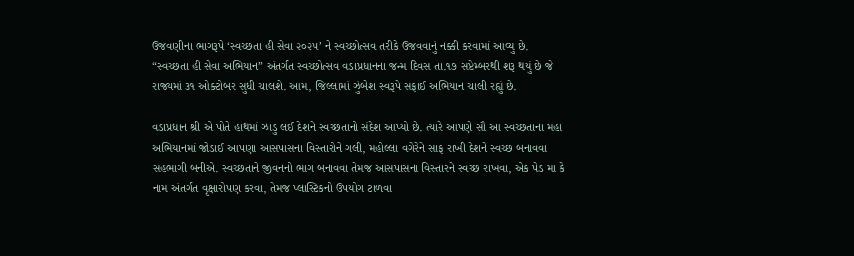ઉજવણીના ભાગરૂપે ‘સ્વચ્છતા હી સેવા ૨૦૨૫’ ને સ્વચ્છોત્સવ તરીકે ઉજવવાનું નક્કી કરવામાં આવ્યુ છે. “સ્વચ્છતા હી સેવા અભિયાન” અંતર્ગત સ્વચ્છોત્સવ વડાપ્રધાનના જન્મ દિવસ તા.૧૭ સપ્ટેમ્બરથી શરૂ થયું છે જે રાજ્યમાં ૩૧ ઓક્ટોબર સુધી ચાલશે. આમ, જિલ્લામાં ઝુંબેશ સ્વરૂપે સફાઈ અભિયાન ચાલી રહ્યું છે.

વડાપ્રધાન શ્રી એ પોતે હાથમાં ઝાડુ લઈ દેશને સ્વચ્છતાનો સંદેશ આપ્યો છે. ત્યારે આપણે સૌ આ સ્વચ્છતાના મહા અભિયાનમાં જોડાઈ આપણા આસપાસના વિસ્તારોને ગલી, મહોલ્લા વગેરેને સાફ રાખી દેશને સ્વચ્છ બનાવવા સહભાગી બનીએ. સ્વચ્છતાને જીવનનો ભાગ બનાવવા તેમજ આસપાસના વિસ્તારને સ્વચ્છ રાખવા, એક પેડ મા કે નામ અંતર્ગત વૃક્ષારોપણ કરવા, તેમજ પ્લાસ્ટિકનો ઉપયોગ ટાળવા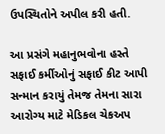ઉપસ્થિતોને અપીલ કરી હતી.

આ પ્રસંગે મહાનુભવોના હસ્તે સફાઈ કર્મીઓનું સફાઈ કીટ આપી સન્માન કરાયું તેમજ તેમના સારા આરોગ્ય માટે મેડિકલ ચેકઅપ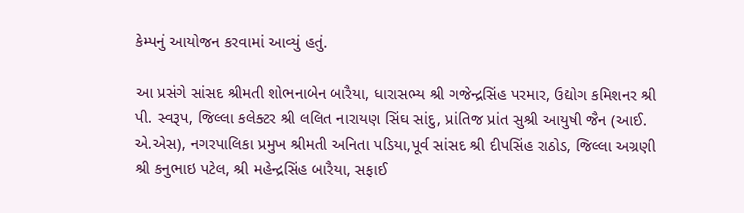કેમ્પનું આયોજન કરવામાં આવ્યું હતું.

આ પ્રસંગે સાંસદ શ્રીમતી શોભનાબેન બારૈયા, ધારાસભ્ય શ્રી ગજેન્દ્રસિંહ પરમાર, ઉદ્યોગ કમિશનર શ્રી પી. સ્વરૂપ, જિલ્લા કલેક્ટર શ્રી લલિત નારાયણ સિંઘ સાંદુ, પ્રાંતિજ પ્રાંત સુશ્રી આયુષી જૈન (આઈ. એ.એસ), નગરપાલિકા પ્રમુખ શ્રીમતી અનિતા પડિયા,પૂર્વ સાંસદ શ્રી દીપસિંહ રાઠોડ, જિલ્લા અગ્રણી શ્રી કનુભાઇ પટેલ, શ્રી મહેન્દ્રસિંહ બારૈયા, સફાઈ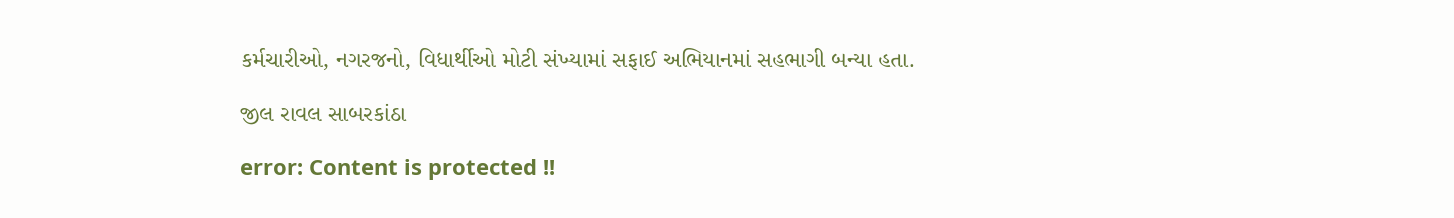કર્મચારીઓ, નગરજનો, વિધાર્થીઓ મોટી સંખ્યામાં સફાઈ અભિયાનમાં સહભાગી બન્યા હતા.

જીલ રાવલ સાબરકાંઠા

error: Content is protected !!